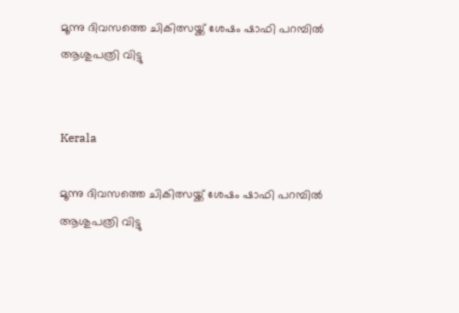മൂന്നു ദിവസത്തെ ചികിത്സയ്ക്ക് ശേഷം ഷാഫി പറമ്പിൽ ആശുപത്രി വിട്ടു


Kerala

മൂന്നു ദിവസത്തെ ചികിത്സയ്ക്ക് ശേഷം ഷാഫി പറമ്പിൽ ആശുപത്രി വിട്ടു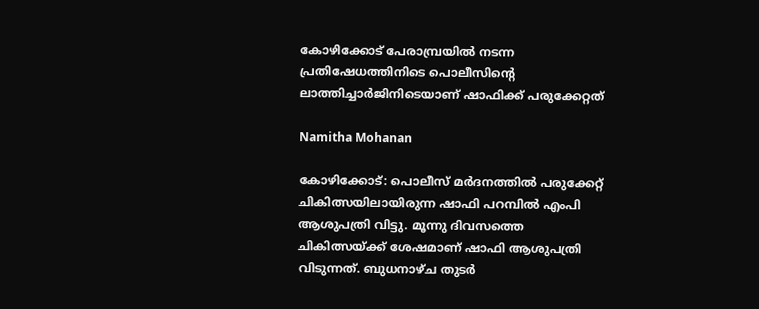കോഴിക്കോട് പേരാമ്പ്രയിൽ നടന്ന പ്രതിഷേധത്തിനിടെ പൊലീസിന്‍റെ ലാത്തിച്ചാർജിനിടെയാണ് ഷാഫിക്ക് പരുക്കേറ്റത്

Namitha Mohanan

കോഴിക്കോട്: പൊലീസ് മർദനത്തിൽ പരുക്കേറ്റ് ചികിത്സയിലായിരുന്ന ഷാഫി പറമ്പിൽ എംപി ആശുപത്രി വിട്ടു. മൂന്നു ദിവസത്തെ ചികിത്സയ്ക്ക് ശേഷമാണ് ഷാഫി ആശുപത്രി വിടുന്നത്. ബുധനാഴ്ച തുടർ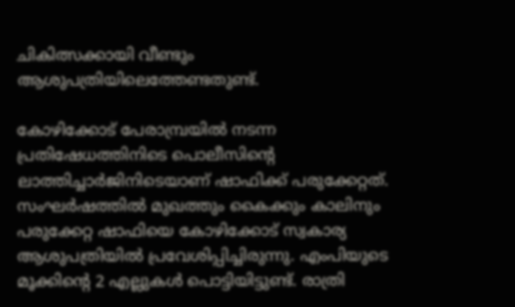ചികിത്സക്കായി വീണ്ടും ആശുപത്രിയിലെത്തേണ്ടതുണ്ട്.

കോഴിക്കോട് പേരാമ്പ്രയിൽ നടന്ന പ്രതിഷേധത്തിനിടെ പൊലീസിന്‍റെ ലാത്തിച്ചാർജിനിടെയാണ് ഷാഫിക്ക് പരുക്കേറ്റത്. സംഘര്‍ഷത്തില്‍ മുഖത്തും കൈക്കും കാലിനും പരുക്കേറ്റ ഷാഫിയെ കോഴിക്കോട് സ്വകാര്യ ആശുപത്രിയില്‍ പ്രവേശിപ്പിച്ചിരുന്നു. എംപിയുടെ മൂക്കിന്‍റെ 2 എല്ലുകൾ പൊട്ടിയിട്ടുണ്ട്. രാത്രി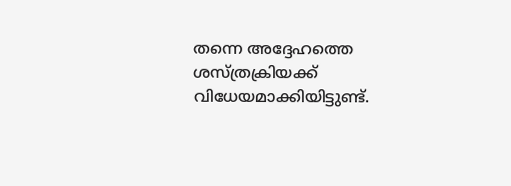തന്നെ അദ്ദേഹത്തെ ശസ്ത്രക്രിയക്ക് വിധേയമാക്കിയിട്ടുണ്ട്.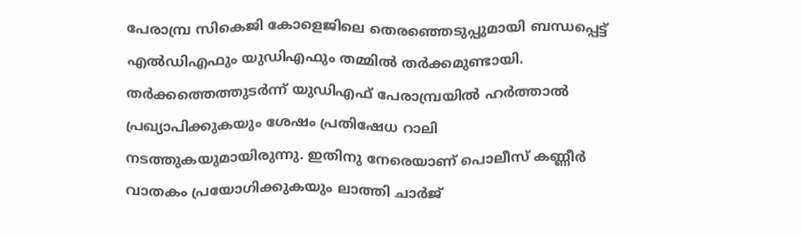പേരാമ്പ്ര സികെജി കോളെജിലെ തെരഞ്ഞെടുപ്പുമായി ബന്ധപ്പെട്ട് എൽഡിഎഫും യുഡിഎഫും തമ്മിൽ തർക്കമുണ്ടായി. തർക്കത്തെത്തുടർന്ന് യുഡിഎഫ് പേരാമ്പ്രയിൽ ഹർത്താൽ പ്രഖ്യാപിക്കുകയും ശേഷം പ്രതിഷേധ റാലി നടത്തുകയുമായിരുന്നു. ഇതിനു നേരെയാണ് പൊലീസ് കണ്ണീർ വാതകം പ്രയോഗിക്കുകയും ലാത്തി ചാർജ്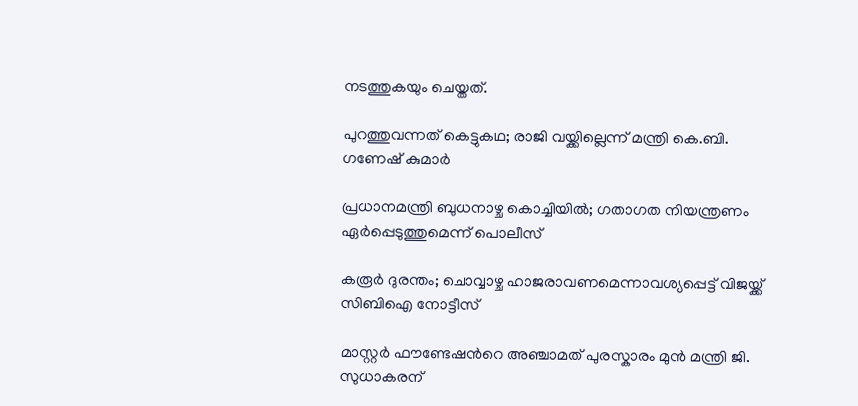നടത്തുകയും ചെയ്തത്.

പുറത്തുവന്നത് കെട്ടുകഥ; രാജി വയ്ക്കില്ലെന്ന് മന്ത്രി കെ.ബി. ഗണേഷ് കുമാർ

പ്രധാനമന്ത്രി ബുധനാഴ്ച കൊച്ചിയിൽ; ഗതാഗത നിയന്ത്രണം ഏർപ്പെടുത്തുമെന്ന് പൊലീസ്

കരൂർ ദുരന്തം; ചൊവ്വാഴ്ച ഹാജരാവണമെന്നാവശ്യപ്പെട്ട് വിജയ്ക്ക് സിബിഐ നോട്ടീസ്

മാസ്റ്റർ ഫൗണ്ടേഷന്‍റെ അഞ്ചാമത് പുരസ്കാരം മുൻ മന്ത്രി ജി. സുധാകരന്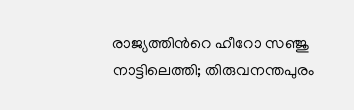രാജ്യത്തിന്‍റെ ഹീറോ സഞ്ജു നാട്ടിലെത്തി; തിരുവനന്തപുരം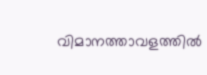വിമാനത്താവളത്തിൽ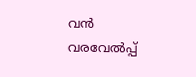വൻ വരവേൽപ്പ്